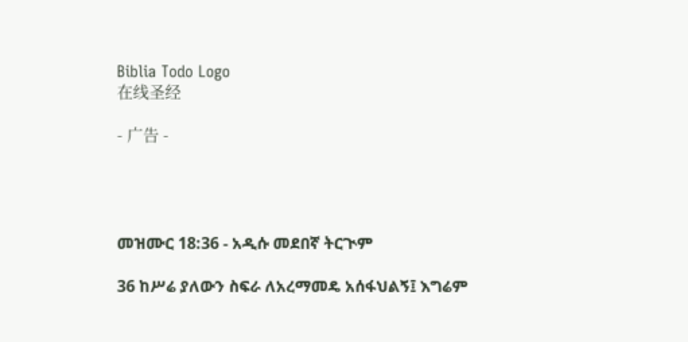Biblia Todo Logo
在线圣经

- 广告 -




መዝሙር 18:36 - አዲሱ መደበኛ ትርጒም

36 ከሥሬ ያለውን ስፍራ ለአረማመዴ አሰፋህልኝ፤ እግሬም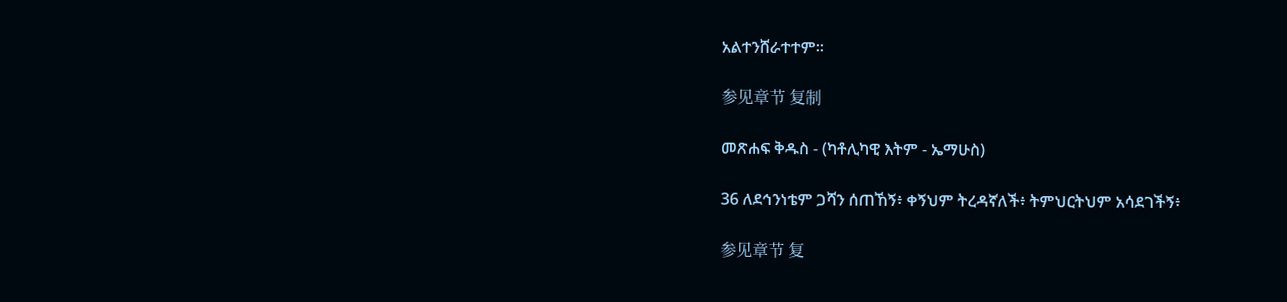አልተንሸራተተም።

参见章节 复制

መጽሐፍ ቅዱስ - (ካቶሊካዊ እትም - ኤማሁስ)

36 ለደኅንነቴም ጋሻን ሰጠኸኝ፥ ቀኝህም ትረዳኛለች፥ ትምህርትህም አሳደገችኝ፥

参见章节 复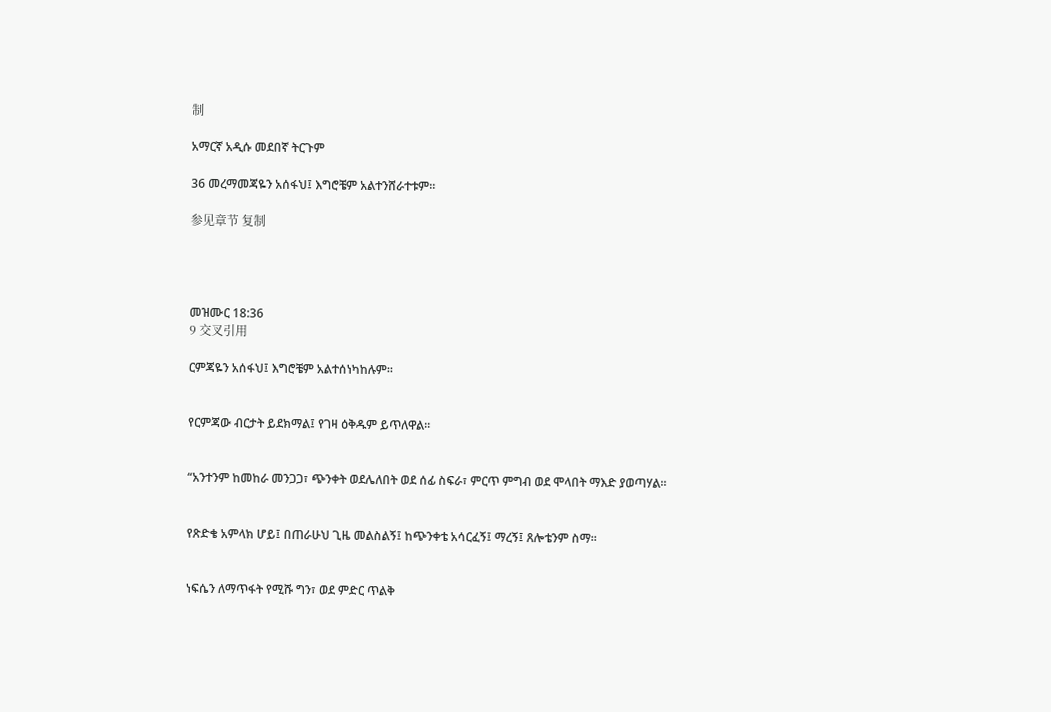制

አማርኛ አዲሱ መደበኛ ትርጉም

36 መረማመጃዬን አሰፋህ፤ እግሮቼም አልተንሸራተቱም።

参见章节 复制




መዝሙር 18:36
9 交叉引用

ርምጃዬን አሰፋህ፤ እግሮቼም አልተሰነካከሉም።


የርምጃው ብርታት ይደክማል፤ የገዛ ዕቅዱም ይጥለዋል።


“አንተንም ከመከራ መንጋጋ፣ ጭንቀት ወደሌለበት ወደ ሰፊ ስፍራ፣ ምርጥ ምግብ ወደ ሞላበት ማእድ ያወጣሃል።


የጽድቄ አምላክ ሆይ፤ በጠራሁህ ጊዜ መልስልኝ፤ ከጭንቀቴ አሳርፈኝ፤ ማረኝ፤ ጸሎቴንም ስማ።


ነፍሴን ለማጥፋት የሚሹ ግን፣ ወደ ምድር ጥልቅ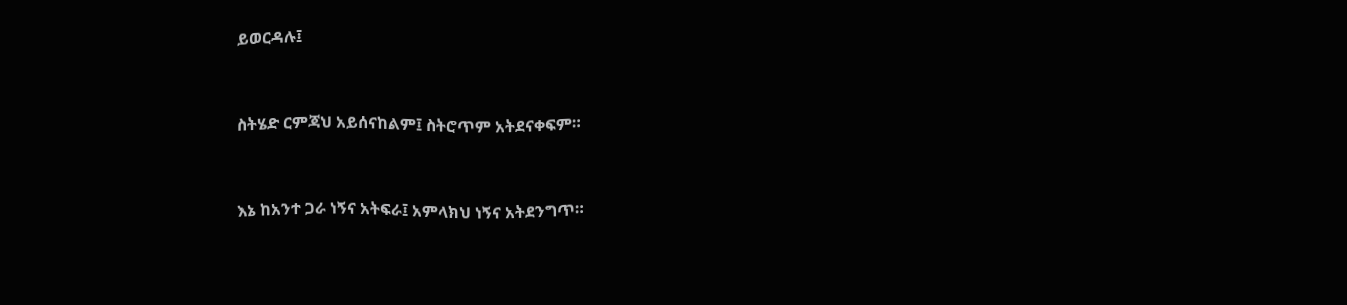ይወርዳሉ፤


ስትሄድ ርምጃህ አይሰናከልም፤ ስትሮጥም አትደናቀፍም።


እኔ ከአንተ ጋራ ነኝና አትፍራ፤ አምላክህ ነኝና አትደንግጥ።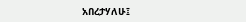አበረታሃለሁ፤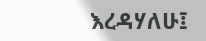እረዳሃለሁ፤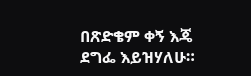በጽድቄም ቀኝ እጄ ደግፌ እይዝሃለሁ።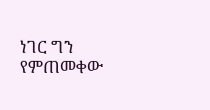ነገር ግን የምጠመቀው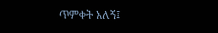ጥምቀት አለኝ፤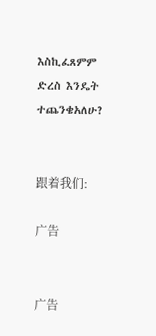እስኪፈጸምም ድረስ እንዴት ተጨንቄአለሁ?


跟着我们:

广告


广告